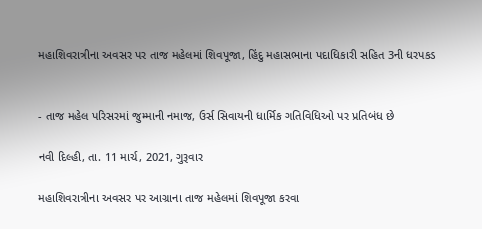મહાશિવરાત્રીના અવસર પર તાજ મહેલમાં શિવપૂજા, હિંદુ મહાસભાના પદાધિકારી સહિત 3ની ધરપકડ


- તાજ મહેલ પરિસરમાં જુમ્માની નમાજ, ઉર્સ સિવાયની ધાર્મિક ગતિવિધિઓ પર પ્રતિબંધ છે

નવી દિલ્હી, તા. 11 માર્ચ, 2021, ગુરૂવાર

મહાશિવરાત્રીના અવસર પર આગ્રાના તાજ મહેલમાં શિવપૂજા કરવા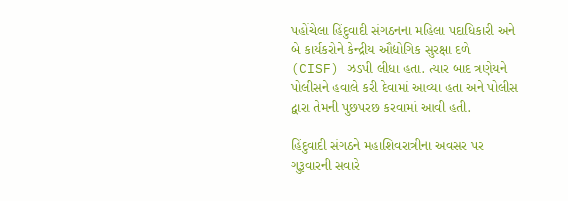પહોંચેલા હિંદુવાદી સંગઠનના મહિલા પદાધિકારી અને બે કાર્યકરોને કેન્દ્રીય ઔદ્યોગિક સુરક્ષા દળે (CISF) ઝડપી લીધા હતા. ત્યાર બાદ ત્રણેયને પોલીસને હવાલે કરી દેવામાં આવ્યા હતા અને પોલીસ દ્વારા તેમની પુછપરછ કરવામાં આવી હતી.

હિંદુવાદી સંગઠને મહાશિવરાત્રીના અવસર પર ગુરૂવારની સવારે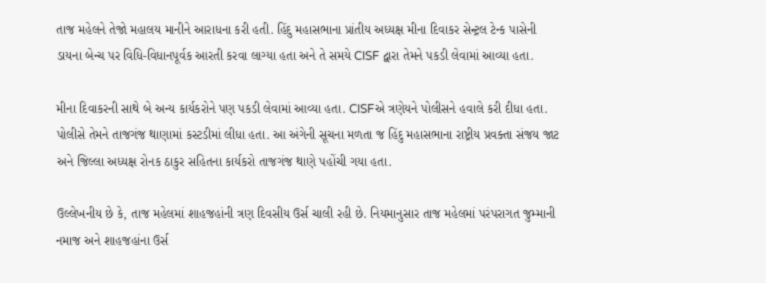તાજ મહેલને તેજો મહાલય માનીને આરાધના કરી હતી. હિંદુ મહાસભાના પ્રાંતીય અધ્યક્ષ મીના દિવાકર સેન્ટ્રલ ટેન્ક પાસેની ડાયના બેન્ચ પર વિધિ-વિધાનપૂર્વક આરતી કરવા લાગ્યા હતા અને તે સમયે CISF દ્વારા તેમને પકડી લેવામાં આવ્યા હતા.

મીના દિવાકરની સાથે બે અન્ય કાર્યકરોને પણ પકડી લેવામાં આવ્યા હતા. CISFએ ત્રણેયને પોલીસને હવાલે કરી દીધા હતા. પોલીસે તેમને તાજગંજ થાણામાં કસ્ટડીમાં લીધા હતા. આ અંગેની સૂચના મળતા જ હિંદુ મહાસભાના રાષ્ટ્રીય પ્રવક્તા સંજય જાટ અને જિલ્લા અધ્યક્ષ રોનક ઠાકુર સહિતના કાર્યકરો તાજગંજ થાણે પહોંચી ગયા હતા.

ઉલ્લેખનીય છે કે, તાજ મહેલમાં શાહજહાંની ત્રણ દિવસીય ઉર્સ ચાલી રહી છે. નિયમાનુસાર તાજ મહેલમાં પરંપરાગત જુમ્માની નમાજ અને શાહજહાંના ઉર્સ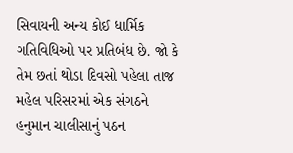સિવાયની અન્ય કોઈ ધાર્મિક ગતિવિધિઓ પર પ્રતિબંધ છે. જો કે તેમ છતાં થોડા દિવસો પહેલા તાજ મહેલ પરિસરમાં એક સંગઠને હનુમાન ચાલીસાનું પઠન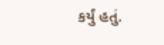કર્યું હતું.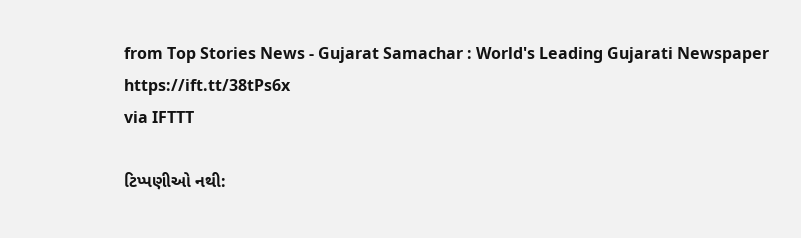from Top Stories News - Gujarat Samachar : World's Leading Gujarati Newspaper https://ift.tt/38tPs6x
via IFTTT

ટિપ્પણીઓ નથી: